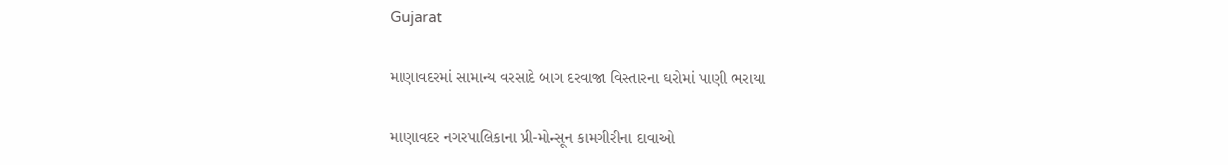Gujarat

માણાવદરમાં સામાન્ય વરસાદે બાગ દરવાજા વિસ્તારના ઘરોમાં પાણી ભરાયા

માણાવદર નગરપાલિકાના પ્રી-મોન્સૂન કામગીરીના દાવાઓ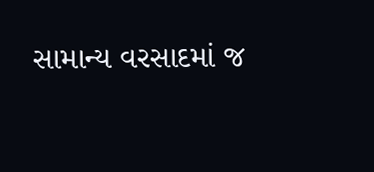સામાન્ય વરસાદમાં જ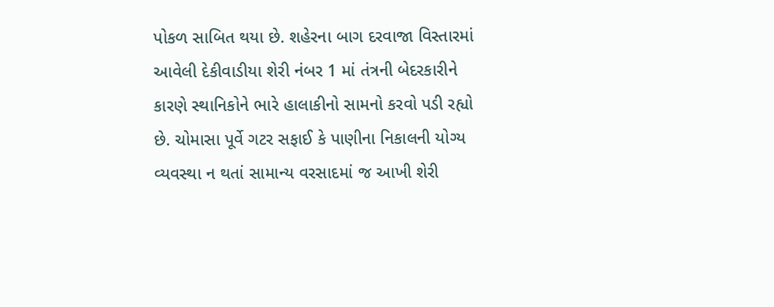પોકળ સાબિત થયા છે. શહેરના બાગ દરવાજા વિસ્તારમાં આવેલી દેકીવાડીયા શેરી નંબર 1 માં તંત્રની બેદરકારીને કારણે સ્થાનિકોને ભારે હાલાકીનો સામનો કરવો પડી રહ્યો છે. ચોમાસા પૂર્વે ગટર સફાઈ કે પાણીના નિકાલની યોગ્ય વ્યવસ્થા ન થતાં સામાન્ય વરસાદમાં જ આખી શેરી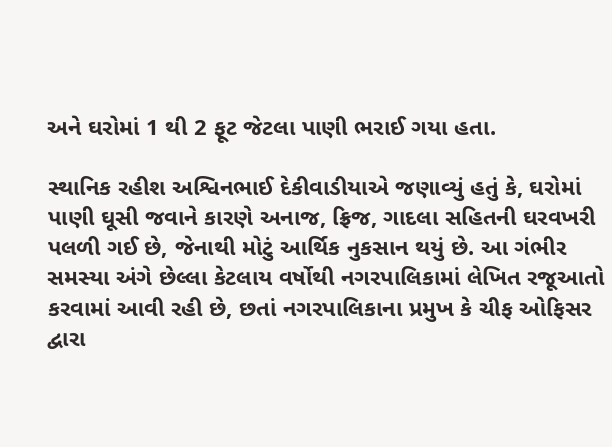અને ઘરોમાં 1 થી 2 ફૂટ જેટલા પાણી ભરાઈ ગયા હતા.

સ્થાનિક રહીશ અશ્વિનભાઈ દેકીવાડીયાએ જણાવ્યું હતું કે, ઘરોમાં પાણી ઘૂસી જવાને કારણે અનાજ, ફ્રિજ, ગાદલા સહિતની ઘરવખરી પલળી ગઈ છે, જેનાથી મોટું આર્થિક નુકસાન થયું છે. આ ગંભીર સમસ્યા અંગે છેલ્લા કેટલાય વર્ષોથી નગરપાલિકામાં લેખિત રજૂઆતો કરવામાં આવી રહી છે, છતાં નગરપાલિકાના પ્રમુખ કે ચીફ ઓફિસર દ્વારા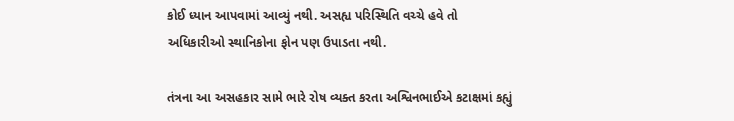કોઈ ધ્યાન આપવામાં આવ્યું નથી. અસહ્ય પરિસ્થિતિ વચ્ચે હવે તો અધિકારીઓ સ્થાનિકોના ફોન પણ ઉપાડતા નથી.

તંત્રના આ અસહકાર સામે ભારે રોષ વ્યક્ત કરતા અશ્વિનભાઈએ કટાક્ષમાં કહ્યું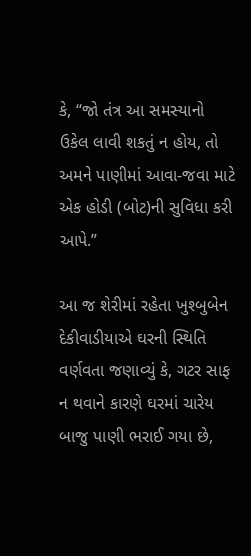કે, “જો તંત્ર આ સમસ્યાનો ઉકેલ લાવી શકતું ન હોય, તો અમને પાણીમાં આવા-જવા માટે એક હોડી (બોટ)ની સુવિધા કરી આપે.”

આ જ શેરીમાં રહેતા ખુશ્બુબેન દેકીવાડીયાએ ઘરની સ્થિતિ વર્ણવતા જણાવ્યું કે, ગટર સાફ ન થવાને કારણે ઘરમાં ચારેય બાજુ પાણી ભરાઈ ગયા છે,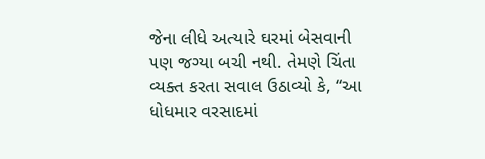જેના લીધે અત્યારે ઘરમાં બેસવાની પણ જગ્યા બચી નથી. તેમણે ચિંતા વ્યક્ત કરતા સવાલ ઉઠાવ્યો કે, “આ ધોધમાર વરસાદમાં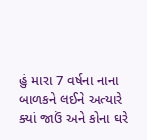હું મારા 7 વર્ષના નાના બાળકને લઈને અત્યારે ક્યાં જાઉં અને કોના ઘરે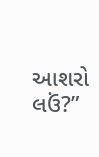આશરો લઉં?”